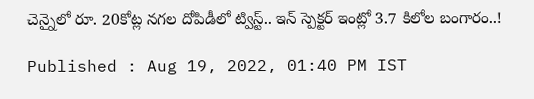చెన్నైలో రూ. 20కోట్ల నగల దోపిడీలో ట్విస్ట్.. ఇన్ స్పెక్టర్ ఇంట్లో 3.7 కిలోల బంగారం..!

Published : Aug 19, 2022, 01:40 PM IST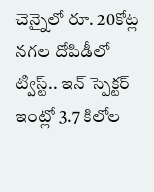చెన్నైలో రూ. 20కోట్ల నగల దోపిడీలో ట్విస్ట్.. ఇన్ స్పెక్టర్ ఇంట్లో 3.7 కిలోల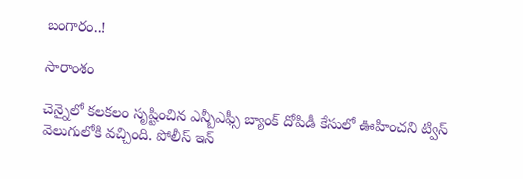బంగారం..!

సారాంశం

చెన్నైలో కలకలం సృష్టించిన ఎన్బీఎఫ్సీ బ్యాంక్ దోపిడీ కేసులో ఊహించని ట్విస్ వెలుగులోకి వచ్చింది. పోలీస్ ఇన్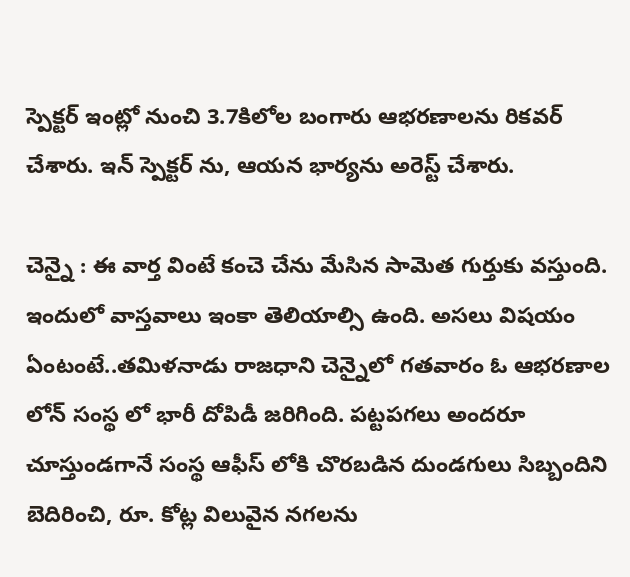స్పెక్టర్ ఇంట్లో నుంచి 3.7కిలోల బంగారు ఆభరణాలను రికవర్ చేశారు. ఇన్ స్పెక్టర్ ను, ఆయన భార్యను అరెస్ట్ చేశారు.

చెన్నై : ఈ వార్త వింటే కంచె చేను మేసిన సామెత గుర్తుకు వస్తుంది. ఇందులో వాస్తవాలు ఇంకా తెలియాల్సి ఉంది. అసలు విషయం ఏంటంటే..తమిళనాడు రాజధాని చెన్నైలో గతవారం ఓ ఆభరణాల లోన్ సంస్థ లో భారీ దోపిడీ జరిగింది. పట్టపగలు అందరూ చూస్తుండగానే సంస్థ ఆఫీస్ లోకి చొరబడిన దుండగులు సిబ్బందిని బెదిరించి, రూ. కోట్ల విలువైన నగలను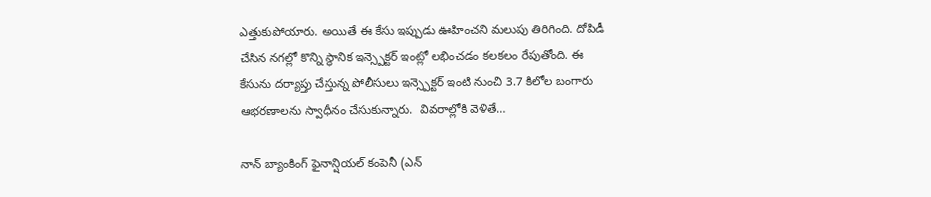ఎత్తుకుపోయారు. అయితే ఈ కేసు ఇప్పుడు ఊహించని మలుపు తిరిగింది. దోపిడీ చేసిన నగల్లో కొన్ని స్థానిక ఇన్స్పెక్టర్ ఇంట్లో లభించడం కలకలం రేపుతోంది. ఈ కేసును దర్యాప్తు చేస్తున్న పోలీసులు ఇన్స్పెక్టర్ ఇంటి నుంచి 3.7 కిలోల బంగారు ఆభరణాలను స్వాధీనం చేసుకున్నారు.  వివరాల్లోకి వెళితే…

నాన్ బ్యాంకింగ్ ఫైనాన్షియల్ కంపెనీ (ఎన్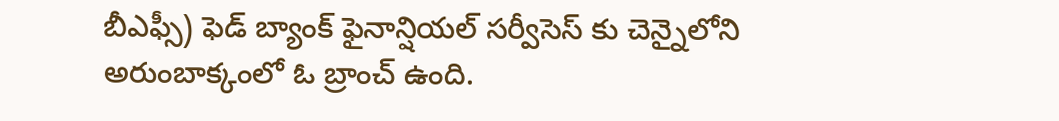బీఎఫ్సీ) ఫెడ్ బ్యాంక్ ఫైనాన్షియల్ సర్వీసెస్ కు చెన్నైలోని అరుంబాక్కంలో ఓ బ్రాంచ్ ఉంది.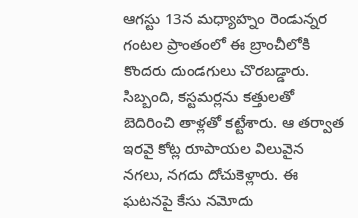ఆగస్టు 13న మధ్యాహ్నం రెండున్నర గంటల ప్రాంతంలో ఈ బ్రాంచీలోకి కొందరు దుండగులు చొరబడ్డారు. సిబ్బంది, కస్టమర్లను కత్తులతో బెదిరించి తాళ్లతో కట్టేశారు. ఆ తర్వాత ఇరవై కోట్ల రూపాయల విలువైన నగలు, నగదు దోచుకెళ్లారు. ఈ ఘటనపై కేసు నమోదు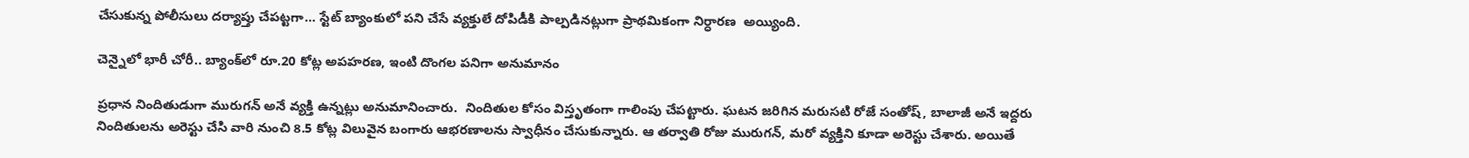చేసుకున్న పోలీసులు దర్యాప్తు చేపట్టగా… స్టేట్ బ్యాంకులో పని చేసే వ్యక్తులే దోపిడీకి పాల్పడినట్లుగా ప్రాథమికంగా నిర్ధారణ  అయ్యింది.

చెన్నైలో భారీ చోరీ.. బ్యాంక్‌లో రూ.20 కోట్ల అపహరణ, ఇంటి దొంగల పనిగా అనుమానం

ప్రధాన నిందితుడుగా మురుగన్ అనే వ్యక్తి ఉన్నట్లు అనుమానించారు.  నిందితుల కోసం విస్తృతంగా గాలింపు చేపట్టారు. ఘటన జరిగిన మరుసటి రోజే సంతోష్, బాలాజీ అనే ఇద్దరు నిందితులను అరెస్టు చేసి వారి నుంచి 8.5 కోట్ల విలువైన బంగారు ఆభరణాలను స్వాధీనం చేసుకున్నారు. ఆ తర్వాతి రోజు మురుగన్, మరో వ్యక్తిని కూడా అరెస్టు చేశారు. అయితే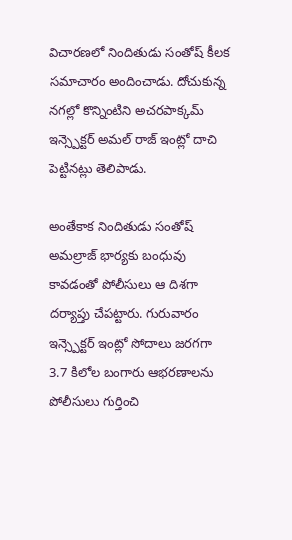విచారణలో నిందితుడు సంతోష్ కీలక సమాచారం అందించాడు. దోచుకున్న నగల్లో కొన్నింటిని అచరపాక్కమ్ ఇన్స్పెక్టర్ అమల్ రాజ్ ఇంట్లో దాచి పెట్టినట్లు తెలిపాడు.

అంతేకాక నిందితుడు సంతోష్ అమల్రాజ్ భార్యకు బంధువు కావడంతో పోలీసులు ఆ దిశగా దర్యాప్తు చేపట్టారు. గురువారం ఇన్స్పెక్టర్ ఇంట్లో సోదాలు జరగగా 3.7 కిలోల బంగారు ఆభరణాలను పోలీసులు గుర్తించి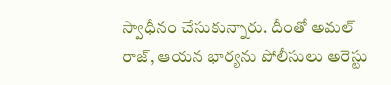స్వాధీనం చేసుకున్నారు. దీంతో అమల్ రాజ్, ఆయన భార్యను పోలీసులు అరెస్టు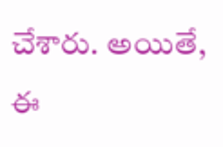చేశారు. అయితే, ఈ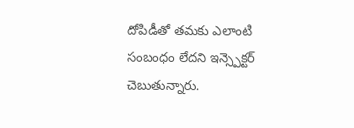దోపిడీతో తమకు ఎలాంటి సంబంధం లేదని ఇన్స్పెక్టర్ చెబుతున్నారు.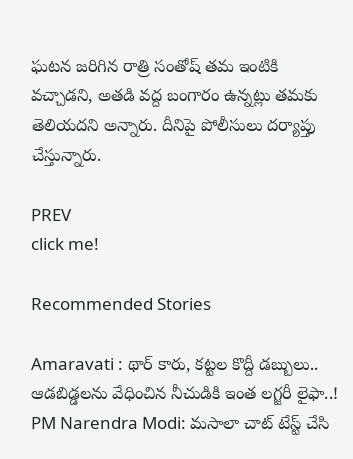ఘటన జరిగిన రాత్రి సంతోష్ తమ ఇంటికి వచ్చాడని, అతడి వద్ద బంగారం ఉన్నట్లు తమకు తెలియదని అన్నారు. దీనిపై పోలీసులు దర్యాప్తు చేస్తున్నారు.

PREV
click me!

Recommended Stories

Amaravati : థార్ కారు, కట్టల కొద్దీ డబ్బులు.. ఆడబిడ్డలను వేధించిన నీచుడికి ఇంత లగ్జరీ లైఫా..!
PM Narendra Modi: మసాలా చాట్ టేస్ట్ చేసి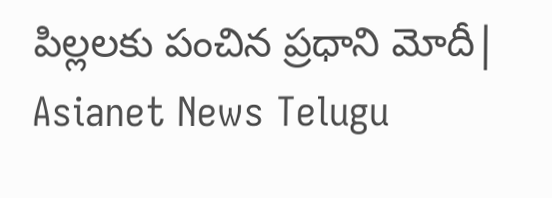పిల్లలకు పంచిన ప్రధాని మోదీ| Asianet News Telugu